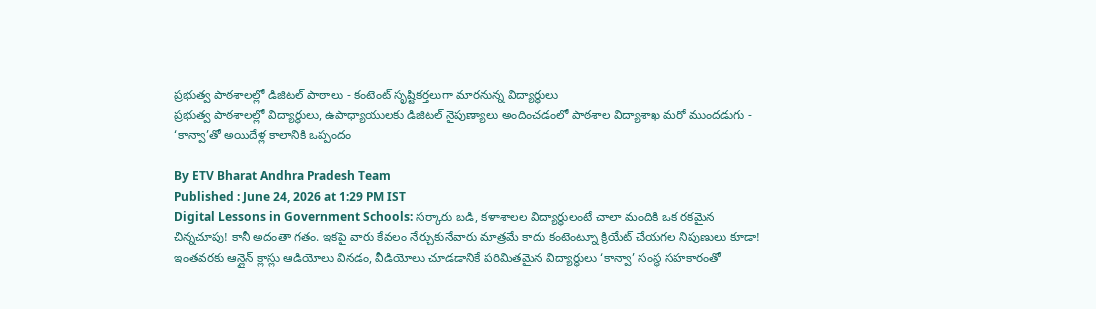ప్రభుత్వ పాఠశాలల్లో డిజిటల్ పాఠాలు - కంటెంట్ సృష్టికర్తలుగా మారనున్న విద్యార్థులు
ప్రభుత్వ పాఠశాలల్లో విద్యార్థులు, ఉపాధ్యాయులకు డిజిటల్ నైపుణ్యాలు అందించడంలో పాఠశాల విద్యాశాఖ మరో ముందడుగు - ‘కాన్వా’తో అయిదేళ్ల కాలానికి ఒప్పందం

By ETV Bharat Andhra Pradesh Team
Published : June 24, 2026 at 1:29 PM IST
Digital Lessons in Government Schools: సర్కారు బడి, కళాశాలల విద్యార్థులంటే చాలా మందికి ఒక రకమైన చిన్నచూపు! కానీ అదంతా గతం. ఇకపై వారు కేవలం నేర్చుకునేవారు మాత్రమే కాదు కంటెంట్నూ క్రియేట్ చేయగల నిపుణులు కూడా! ఇంతవరకు ఆన్లైన్ క్లాస్లు ఆడియోలు వినడం, వీడియోలు చూడడానికే పరిమితమైన విద్యార్థులు ‘కాన్వా’ సంస్థ సహకారంతో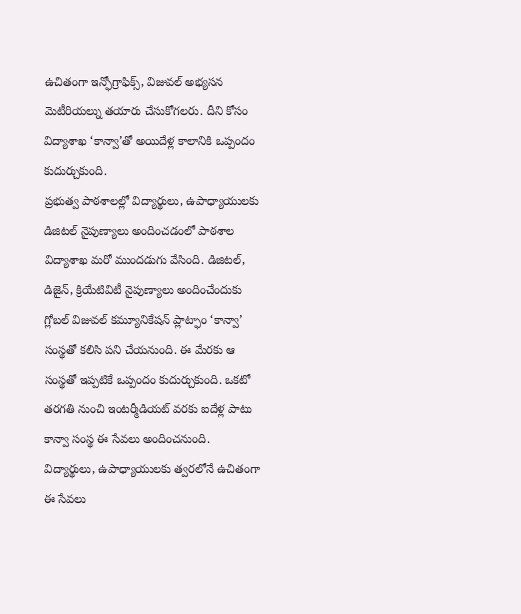ఉచితంగా ఇన్ఫోగ్రాఫిక్స్, విజువల్ అభ్యసన మెటీరియల్ను తయారు చేసుకోగలరు. దీని కోసం విద్యాశాఖ ‘కాన్వా’తో అయిదేళ్ల కాలానికి ఒప్పందం కుదుర్చుకుంది.
ప్రభుత్వ పాఠశాలల్లో విద్యార్థులు, ఉపాధ్యాయులకు డిజిటల్ నైపుణ్యాలు అందించడంలో పాఠశాల విద్యాశాఖ మరో ముందడుగు వేసింది. డిజిటల్, డిజైన్, క్రియేటివిటీ నైపుణ్యాలు అందించేందుకు గ్లోబల్ విజువల్ కమ్యూనికేషన్ ప్లాట్ఫాం ‘కాన్వా’ సంస్థతో కలిసి పని చేయనుంది. ఈ మేరకు ఆ సంస్థతో ఇప్పటికే ఒప్పందం కుదుర్చుకుంది. ఒకటో తరగతి నుంచి ఇంటర్మీడియట్ వరకు ఐదేళ్ల పాటు కాన్వా సంస్థ ఈ సేవలు అందించనుంది. విద్యార్థులు, ఉపాధ్యాయులకు త్వరలోనే ఉచితంగా ఈ సేవలు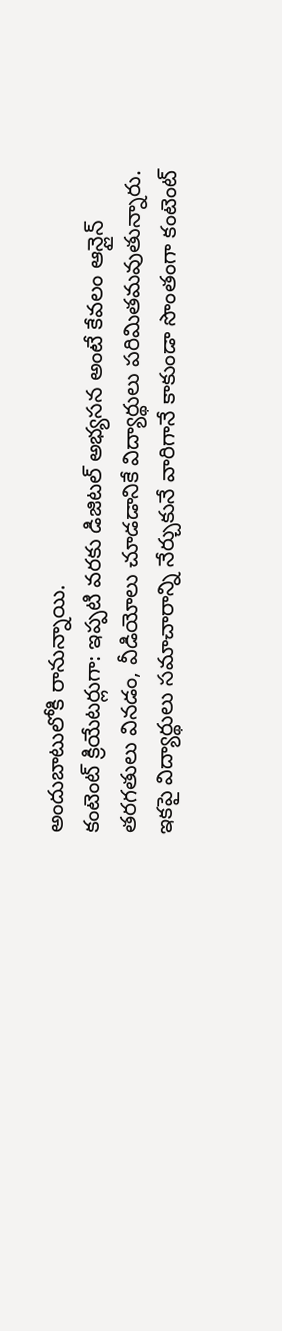అందుబాటులోకి రానున్నాయి.
కంటెంట్ క్రియేటర్లుగా: ఇప్పటి వరకు డిజిటల్ అభ్యసన అంటే కేవలం ఆన్లైన్ తరగతులు వినడం, వీడియోలు చూడడానికే విద్యార్థులు పరిమితమవుతున్నారు. ఇకపై విద్యార్థులు సమాచారాన్ని నేర్చుకునే వారిగానే కాకుండా సొంతంగా కంటెంట్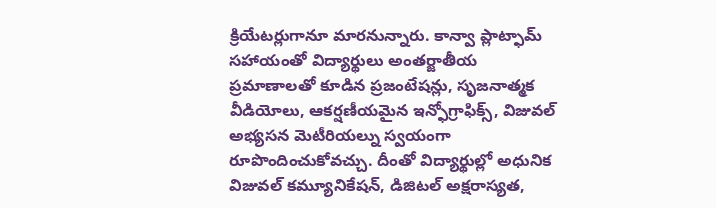క్రియేటర్లుగానూ మారనున్నారు. కాన్వా ప్లాట్ఫామ్ సహాయంతో విద్యార్థులు అంతర్జాతీయ ప్రమాణాలతో కూడిన ప్రజంటేషన్లు, సృజనాత్మక వీడియోలు, ఆకర్షణీయమైన ఇన్ఫోగ్రాఫిక్స్, విజువల్ అభ్యసన మెటీరియల్ను స్వయంగా రూపొందించుకోవచ్చు. దీంతో విద్యార్థుల్లో అధునిక విజువల్ కమ్యూనికేషన్, డిజిటల్ అక్షరాస్యత,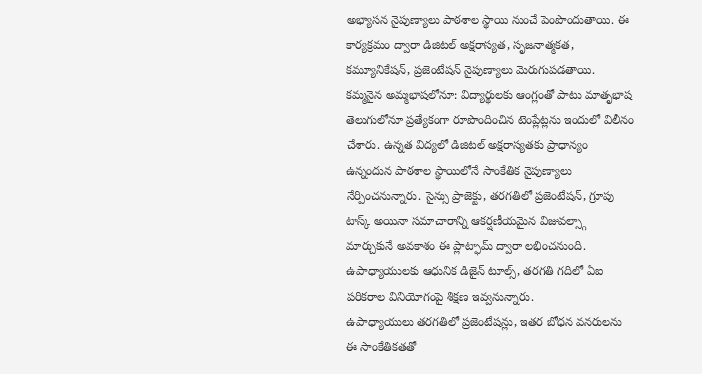అభ్యాసన నైపుణ్యాలు పాఠశాల స్థాయి నుంచే పెంపొందుతాయి. ఈ కార్యక్రమం ద్వారా డిజిటల్ అక్షరాస్యత, సృజనాత్మకత, కమ్యూనికేషన్, ప్రజెంటేషన్ నైపుణ్యాలు మెరుగుపడతాయి.
కమ్మనైన అమ్మభాషలోనూ: విద్యార్థులకు ఆంగ్లంతో పాటు మాతృభాష తెలుగులోనూ ప్రత్యేకంగా రూపొందించిన టెంప్లేట్లను ఇందులో విలీనం చేశారు. ఉన్నత విద్యలో డిజిటల్ అక్షరాస్యతకు ప్రాధాన్యం ఉన్నందున పాఠశాల స్థాయిలోనే సాంకేతిక నైపుణ్యాలు నేర్పించనున్నారు. సైన్సు ప్రాజెక్టు, తరగతిలో ప్రజెంటేషన్, గ్రూపు టాస్క్ అయినా సమాచారాన్ని ఆకర్షణీయమైన విజువల్స్గా మార్చుకునే అవకాశం ఈ ప్లాట్ఫామ్ ద్వారా లభించనుంది. ఉపాధ్యాయులకు ఆధునిక డిజైన్ టూల్స్, తరగతి గదిలో ఏఐ పరికరాల వినియోగంపై శిక్షణ ఇవ్వనున్నారు.
ఉపాధ్యాయులు తరగతిలో ప్రజెంటేషన్లు, ఇతర బోధన వనరులను ఈ సాంకేతికతతో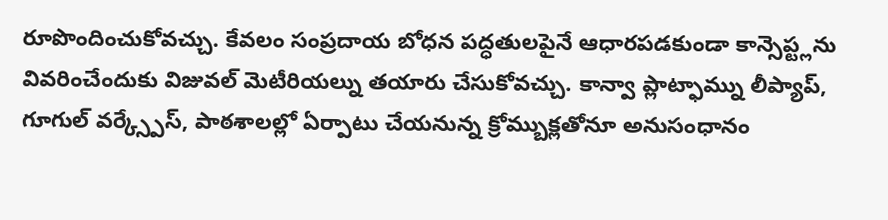రూపొందించుకోవచ్చు. కేవలం సంప్రదాయ బోధన పద్ధతులపైనే ఆధారపడకుండా కాన్సెప్ట్లను వివరించేందుకు విజువల్ మెటీరియల్ను తయారు చేసుకోవచ్చు. కాన్వా ప్లాట్ఫామ్ను లీప్యాప్, గూగుల్ వర్క్స్పేస్, పాఠశాలల్లో ఏర్పాటు చేయనున్న క్రోమ్బుక్లతోనూ అనుసంధానం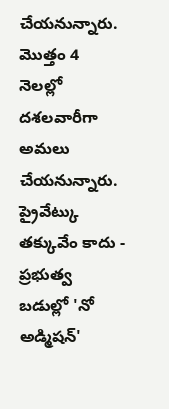చేయనున్నారు. మొత్తం 4 నెలల్లో దశలవారీగా అమలు చేయనున్నారు.
ప్రైవేట్కు తక్కువేం కాదు - ప్రభుత్వ బడుల్లో 'నో అడ్మిషన్'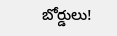బోర్డులు!